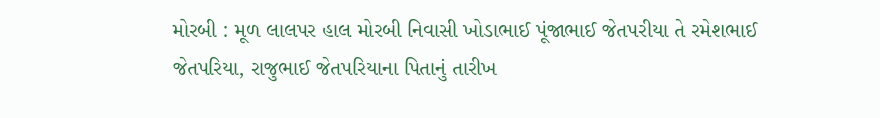મોરબી : મૂળ લાલપર હાલ મોરબી નિવાસી ખોડાભાઈ પૂંજાભાઈ જેતપરીયા તે રમેશભાઈ જેતપરિયા, રાજુભાઈ જેતપરિયાના પિતાનું તારીખ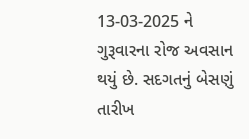13-03-2025 ને ગુરૂવારના રોજ અવસાન થયું છે. સદગતનું બેસણું તારીખ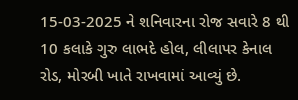15-03-2025 ને શનિવારના રોજ સવારે 8 થી 10 કલાકે ગુરુ લાભદે હોલ, લીલાપર કેનાલ રોડ, મોરબી ખાતે રાખવામાં આવ્યું છે.